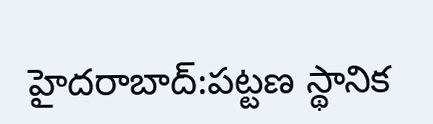హైదరాబాద్:పట్టణ స్థానిక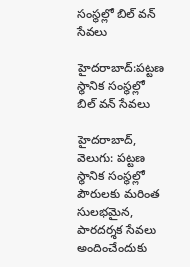సంస్థల్లో బిల్ వన్ సేవలు

హైదరాబాద్:పట్టణ స్థానిక సంస్థల్లో బిల్ వన్ సేవలు

హైదరాబాద్, వెలుగు: పట్టణ స్థానిక సంస్థల్లో పౌరులకు మరింత సులభమైన, పారదర్శక సేవలు అందించేందుకు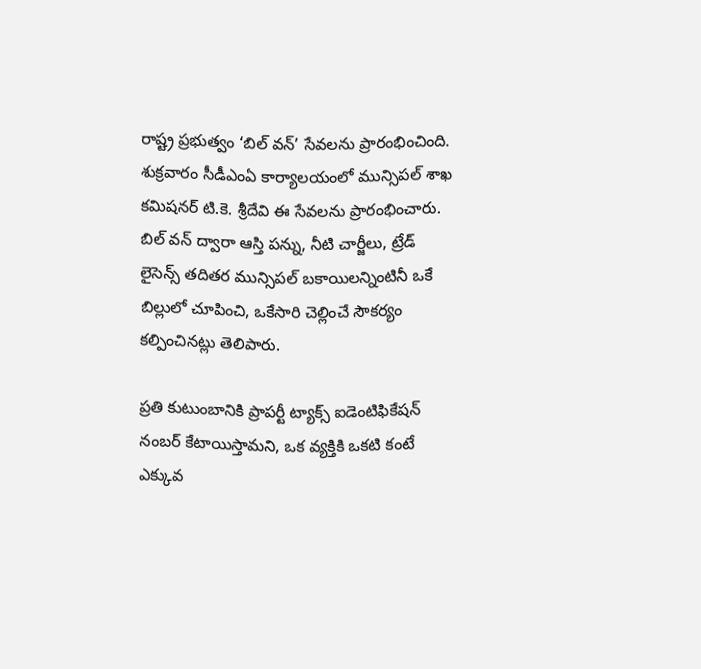రాష్ట్ర ప్రభుత్వం ‘బిల్ వన్’ సేవలను ప్రారంభించింది. శుక్రవారం సీడీఎంఏ కార్యాలయంలో మున్సిపల్ శాఖ కమిషనర్ టి.కె. శ్రీదేవి ఈ సేవలను ప్రారంభించారు. బిల్ వన్ ద్వారా ఆస్తి పన్ను, నీటి చార్జీలు, ట్రేడ్ లైసెన్స్ తదితర మున్సిపల్ బకాయిలన్నింటినీ ఒకే బిల్లులో చూపించి, ఒకేసారి చెల్లించే సౌకర్యం కల్పించినట్లు తెలిపారు.

ప్రతి కుటుంబానికి ప్రాపర్టీ ట్యాక్స్ ఐడెంటిఫికేషన్ నంబర్ కేటాయిస్తామని, ఒక వ్యక్తికి ఒకటి కంటే ఎక్కువ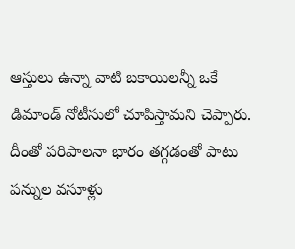ఆస్తులు ఉన్నా వాటి బకాయిలన్నీ ఒకే డిమాండ్ నోటీసులో చూపిస్తామని చెప్పారు. దీంతో పరిపాలనా భారం తగ్గడంతో పాటు పన్నుల వసూళ్లు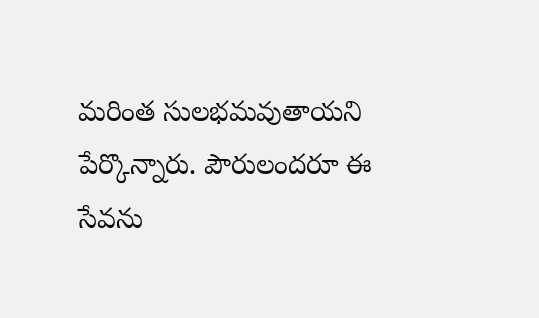మరింత సులభమవుతాయని పేర్కొన్నారు. పౌరులందరూ ఈ సేవను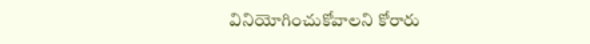వినియోగించుకోవాలని కోరారు